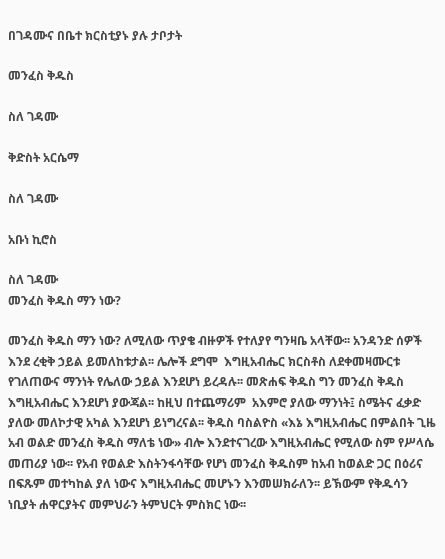በገዳሙና በቤተ ክርስቲያኑ ያሉ ታቦታት

መንፈስ ቅዱስ

ስለ ገዳሙ

ቅድስት አርሴማ

ስለ ገዳሙ

አቡነ ኪሮስ

ስለ ገዳሙ
መንፈስ ቅዱስ ማን ነው?

መንፈስ ቅዱስ ማን ነው? ለሚለው ጥያቄ ብዙዎች የተለያየ ግንዛቤ አላቸው፡፡ አንዳንድ ሰዎች እንደ ረቂቅ ኃይል ይመለከቱታል፡፡ ሌሎች ደግሞ  እግዚአብሔር ክርስቶስ ለደቀመዛሙርቱ የገለጠውና ማንነት የሌለው ኃይል እንደሆነ ይረዳሉ፡፡ መጽሐፍ ቅዱስ ግን መንፈስ ቅዱስ እግዚአብሔር እንደሆነ ያውጃል፡፡ ከዚህ በተጨማሪም  አእምሮ ያለው ማንነት፤ ስሜትና ፈቃድ ያለው መለኮታዊ አካል እንደሆነ ይነግረናል፡፡ ቅዱስ ባስልዮስ «እኔ እግዚአብሔር በምልበት ጊዜ አብ ወልድ መንፈስ ቅዱስ ማለቴ ነው» ብሎ እንደተናገረው እግዚአብሔር የሚለው ስም የሥላሴ መጠሪያ ነው፡፡ የአብ የወልድ እስትንፋሳቸው የሆነ መንፈስ ቅዱስም ከአብ ከወልድ ጋር በዕሪና በፍጹም መተካከል ያለ ነውና እግዚአብሔር መሆኑን እንመሠክራለን፡፡ ይኽውም የቅዱሳን ነቢያት ሐዋርያትና መምህራን ትምህርት ምስክር ነው፡፡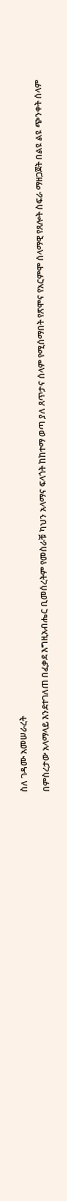ስለ ገዳሙ አመሠራረት

በምስረታው አላማላይ እንደተገለጠ በፈቃደ እግዚአብሔር ቢመሰረትም የመስራቹ ካህን አላማና ፍላጎት ከከተማ ወጣ ያለ ጸጥታና ሰላም የሚሰማበት የጽሞና የአርምሞ ሰላማዊ የጸሎት ስፍራ ማዘጋጀት በልዩ ልዩ ጭንቀት ሰላም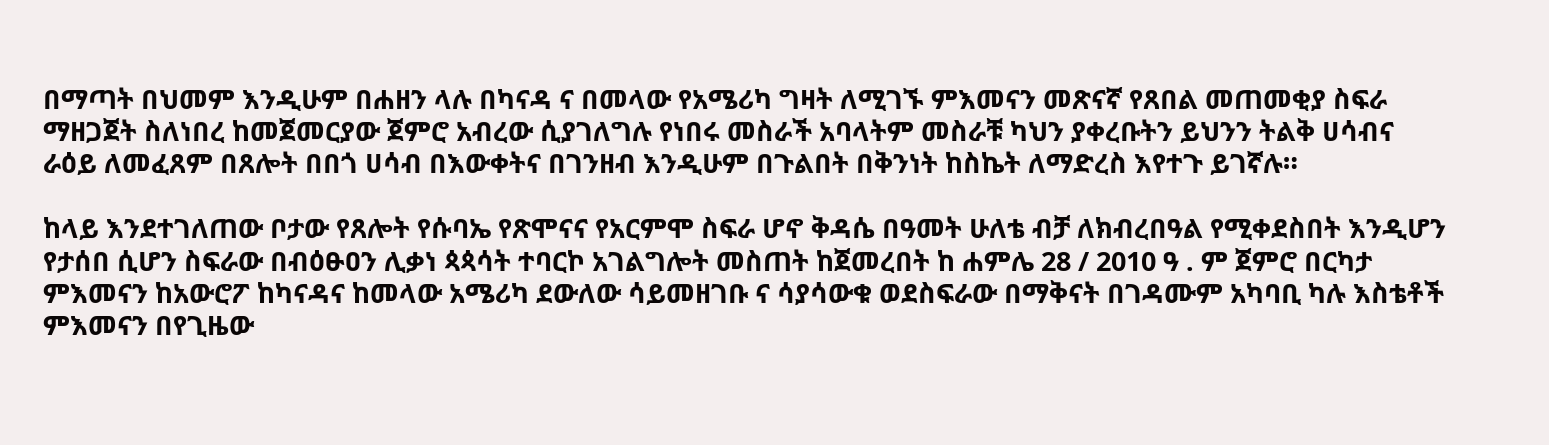በማጣት በህመም እንዲሁም በሐዘን ላሉ በካናዳ ና በመላው የአሜሪካ ግዛት ለሚገኙ ምእመናን መጽናኛ የጸበል መጠመቂያ ስፍራ ማዘጋጀት ስለነበረ ከመጀመርያው ጀምሮ አብረው ሲያገለግሉ የነበሩ መስራች አባላትም መስራቹ ካህን ያቀረቡትን ይህንን ትልቅ ሀሳብና ራዕይ ለመፈጸም በጸሎት በበጎ ሀሳብ በእውቀትና በገንዘብ እንዲሁም በጉልበት በቅንነት ከስኬት ለማድረስ እየተጉ ይገኛሉ።

ከላይ እንደተገለጠው ቦታው የጸሎት የሱባኤ የጽሞናና የአርምሞ ስፍራ ሆኖ ቅዳሴ በዓመት ሁለቴ ብቻ ለክብረበዓል የሚቀደስበት እንዲሆን የታሰበ ሲሆን ስፍራው በብዕፁዐን ሊቃነ ጳጳሳት ተባርኮ አገልግሎት መስጠት ከጀመረበት ከ ሐምሌ 28 / 2010 ዓ . ም ጀምሮ በርካታ ምእመናን ከአውሮፖ ከካናዳና ከመላው አሜሪካ ደውለው ሳይመዘገቡ ና ሳያሳውቁ ወደስፍራው በማቅናት በገዳሙም አካባቢ ካሉ እስቴቶች ምእመናን በየጊዜው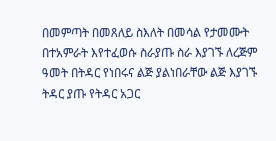በመምጣት በመጸለይ ስእለት በመሳል የታመሙት በተአምራት እየተፈወሱ ስራያጡ ስራ እያገኙ ለረጅም ዓመት በትዳር የነበሩና ልጅ ያልነበራቸው ልጅ እያገኙ ትዳር ያጡ የትዳር አጋር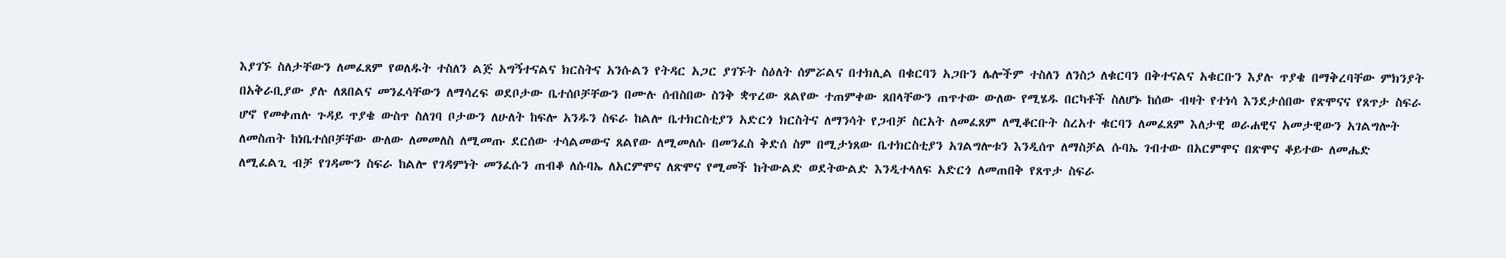እያገኙ ስለታቸውን ለመፈጸም የወለዱት ተስለን ልጅ አግኝተናልና ክርስትና አንሱልን የትዳር አጋር ያገኙት ስዕለት ሰምሯልና በተክሊል በቁርባን አጋቡን ሌሎችም ተስለን ለንስኃ ለቁርባን በቅተናልና አቁርቡን እያሉ ጥያቄ በማቅረባቸው ምክንያት በአቅራቢያው ያሉ ለጸበልና መንፈሳቸውን ለማሳረፍ ወደቦታው ቤተሰቦቻቸውን በሙሉ ሰብስበው ስንቅ ቋጥረው ጸልየው ተጠምቀው ጸበላቸውን ጠጥተው ውለው የሚሄዱ በርካቶች ስለሆኑ ከሰው ብዛት የተነሳ እንደታሰበው የጽሞናና የጸጥታ ስፍራ ሆኖ የመቀጠሉ ጉዳይ ጥያቄ ውስጥ ስለገባ ቦታውን ለሁለት ከፍሎ አንዱን ስፍራ ከልሎ ቤተክርስቲያን አድርጎ ክርስትና ለማንሳት የጋብቻ ስርአት ለመፈጸም ለሚቆርቡት ስረአተ ቁርባን ለመፈጸም እለታዊ ወራሐዊና አመታዊውን አገልግሎት ለመስጠት ከነቤተሰቦቻቸው ውለው ለመመለስ ለሚመጡ ደርሰው ተሳልመውና ጸልየው ለሚመለሱ በመንፈስ ቅድሰ ስም በሚታነጸው ቤተክርስቲያን አገልግሎቱን እንዲሰጥ ለማስቻል ሱባኤ ገብተው በአርምሞና በጽሞና ቆይተው ለመሔድ ለሚፈልጊ ብቻ የገዳሙን ስፍራ ከልሎ የገዳምነት መንፈሱን ጠብቆ ለሱባኤ ለአርምሞና ለጽሞና የሚመች ከትውልድ ወደትውልድ እንዲተላለፍ አድርጎ ለመጠበቅ የጸጥታ ስፍራ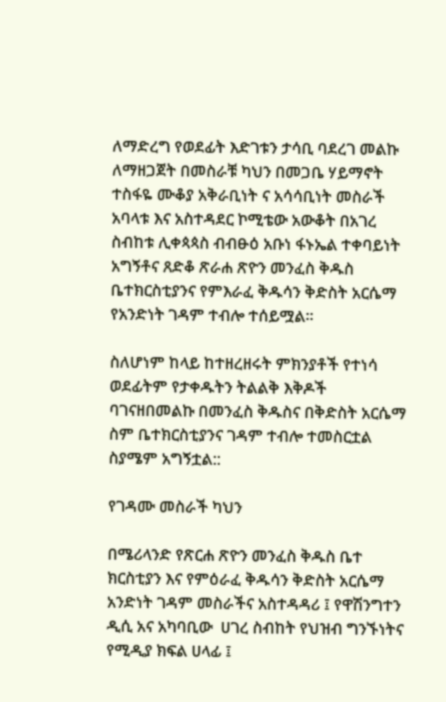ለማድረግ የወደፊት እድገቱን ታሳቢ ባደረገ መልኩ ለማዘጋጀት በመስራቹ ካህን በመጋቤ ሃይማኖት ተስፋዬ ሙቆያ አቅራቢነት ና አሳሳቢነት መስራች አባላቱ እና አስተዳደር ኮሚቴው አውቆት በአገረ ስብከቱ ሊቀጳጳስ ብብፁዕ አቡነ ፋኑኤል ተቀባይነት አግኝቶና ጸድቆ ጽራሐ ጽዮን መንፈስ ቅዱስ ቤተክርስቲያንና የምእራፈ ቅዱሳን ቅድስት አርሴማ የአንድነት ገዳም ተብሎ ተሰይሟል።

ስለሆነም ከላይ ከተዘረዘሩት ምክንያቶች የተነሳ ወደፊትም የታቀዱትን ትልልቅ እቅዶች ባገናዘበመልኩ በመንፈስ ቅዱስና በቅድስት አርሴማ ስም ቤተክርስቲያንና ገዳም ተብሎ ተመስርቷል ስያሜም አግኝቷል::

የገዳሙ መስራች ካህን

በሜሪላንድ የጽርሐ ጽዮን መንፈስ ቅዱስ ቤተ ክርስቲያን እና የምዕራፈ ቅዱሳን ቅድስት አርሴማ አንድነት ገዳም መስራችና አስተዳዳሪ ፤ የዋሽንግተን ዲሲ አና አካባቢው  ሀገረ ስብከት የህዝብ ግንኙነትና የሚዲያ ክፍል ሀላፊ ፤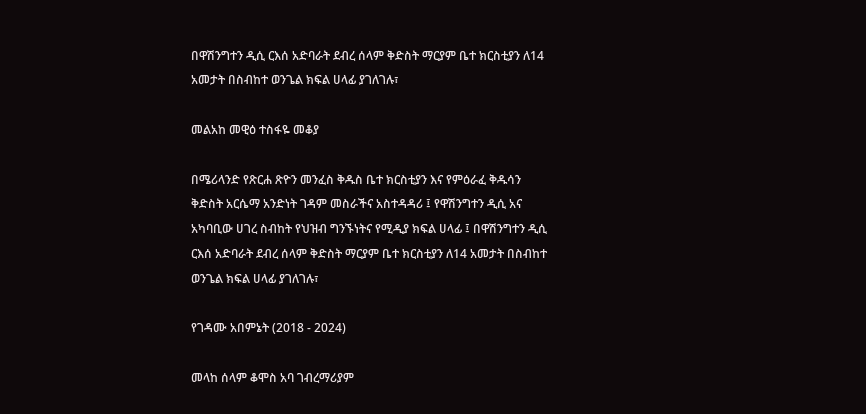በዋሽንግተን ዲሲ ርእሰ አድባራት ደብረ ሰላም ቅድስት ማርያም ቤተ ክርስቲያን ለ14 አመታት በስብከተ ወንጌል ክፍል ሀላፊ ያገለገሉ፣

መልአከ መዊዕ ተስፋዬ መቆያ

በሜሪላንድ የጽርሐ ጽዮን መንፈስ ቅዱስ ቤተ ክርስቲያን እና የምዕራፈ ቅዱሳን ቅድስት አርሴማ አንድነት ገዳም መስራችና አስተዳዳሪ ፤ የዋሽንግተን ዲሲ አና አካባቢው ሀገረ ስብከት የህዝብ ግንኙነትና የሚዲያ ክፍል ሀላፊ ፤ በዋሽንግተን ዲሲ ርእሰ አድባራት ደብረ ሰላም ቅድስት ማርያም ቤተ ክርስቲያን ለ14 አመታት በስብከተ ወንጌል ክፍል ሀላፊ ያገለገሉ፣

የገዳሙ አበምኔት (2018 - 2024)

መላከ ሰላም ቆሞስ አባ ገብረማሪያም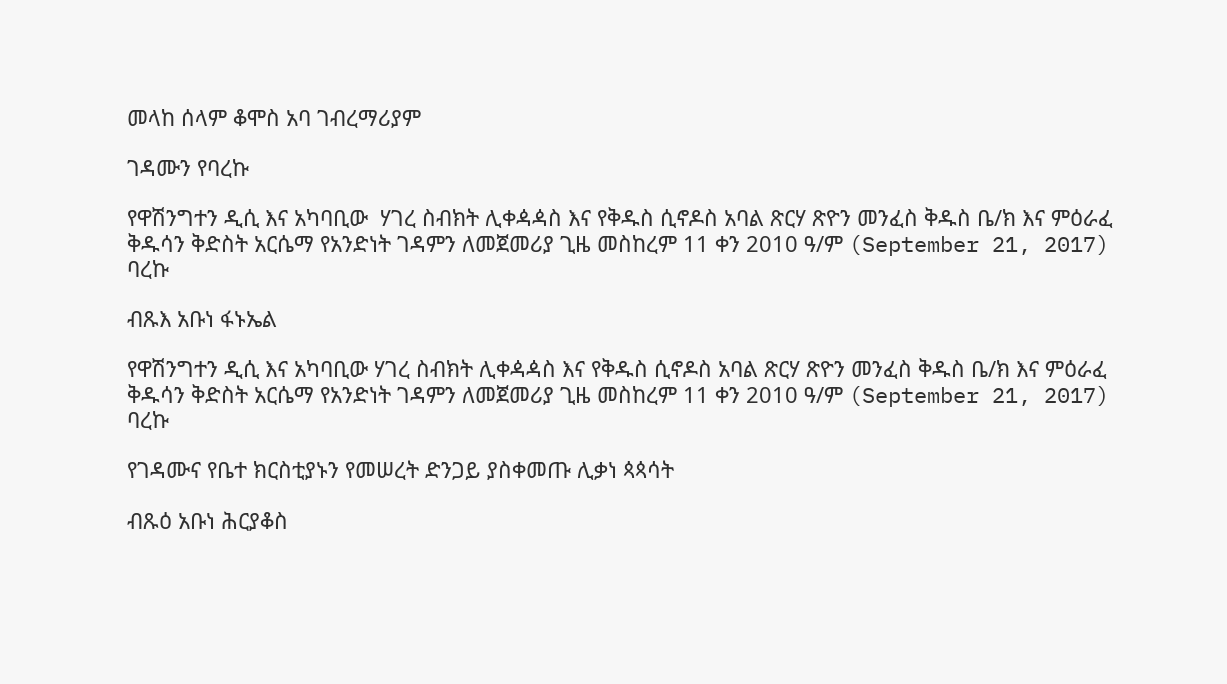መላከ ሰላም ቆሞስ አባ ገብረማሪያም

ገዳሙን የባረኩ

የዋሽንግተን ዲሲ እና አካባቢው  ሃገረ ስብክት ሊቀዻዻስ እና የቅዱስ ሲኖዶስ አባል ጽርሃ ጽዮን መንፈስ ቅዱስ ቤ/ክ እና ምዕራፈ ቅዱሳን ቅድስት አርሴማ የአንድነት ገዳምን ለመጀመሪያ ጊዜ መስከረም 11 ቀን 2010 ዓ/ም (September 21, 2017) ባረኩ

ብጹእ አቡነ ፋኑኤል

የዋሽንግተን ዲሲ እና አካባቢው ሃገረ ስብክት ሊቀዻዻስ እና የቅዱስ ሲኖዶስ አባል ጽርሃ ጽዮን መንፈስ ቅዱስ ቤ/ክ እና ምዕራፈ ቅዱሳን ቅድስት አርሴማ የአንድነት ገዳምን ለመጀመሪያ ጊዜ መስከረም 11 ቀን 2010 ዓ/ም (September 21, 2017) ባረኩ

የገዳሙና የቤተ ክርስቲያኑን የመሠረት ድንጋይ ያስቀመጡ ሊቃነ ጳጳሳት

ብጹዕ አቡነ ሕርያቆስ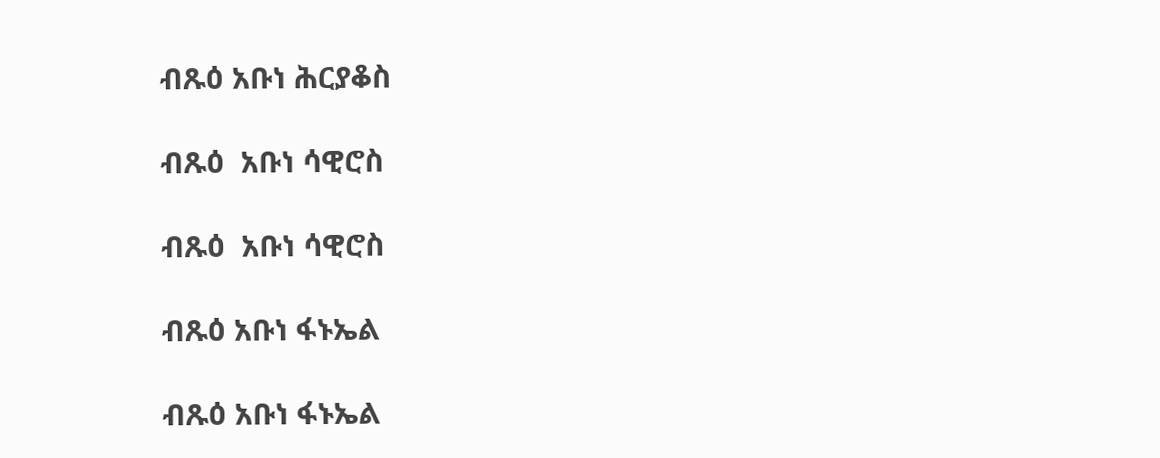ብጹዕ አቡነ ሕርያቆስ

ብጹዕ  አቡነ ሳዊሮስ

ብጹዕ  አቡነ ሳዊሮስ

ብጹዕ አቡነ ፋኑኤል

ብጹዕ አቡነ ፋኑኤል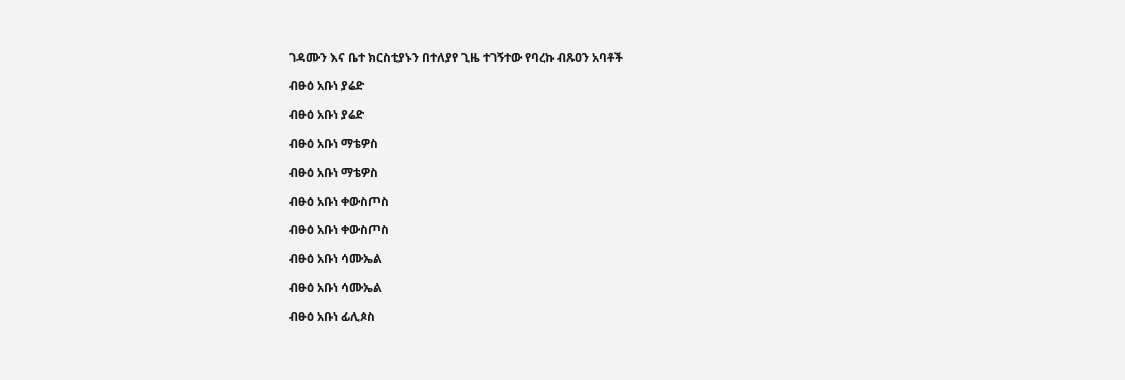ገዳሙን እና ቤተ ክርስቲያኑን በተለያየ ጊዜ ተገኝተው የባረኩ ብጹዐን አባቶች

ብፁዕ አቡነ ያሬድ

ብፁዕ አቡነ ያሬድ

ብፁዕ አቡነ ማቴዎስ

ብፁዕ አቡነ ማቴዎስ

ብፁዕ አቡነ ቀውስጦስ

ብፁዕ አቡነ ቀውስጦስ

ብፁዕ አቡነ ሳሙኤል

ብፁዕ አቡነ ሳሙኤል

ብፁዕ አቡነ ፊሊጶስ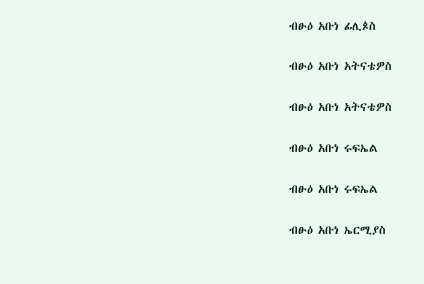ብፁዕ አቡነ ፊሊጶስ

ብፁዕ አቡነ አትናቴዎስ

ብፁዕ አቡነ አትናቴዎስ

ብፁዕ አቡነ ሩፍኤል

ብፁዕ አቡነ ሩፍኤል

ብፁዕ አቡነ ኤርሚያስ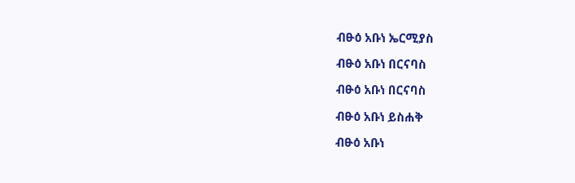ብፁዕ አቡነ ኤርሚያስ

ብፁዕ አቡነ በርናባስ

ብፁዕ አቡነ በርናባስ

ብፁዕ አቡነ ይስሐቅ

ብፁዕ አቡነ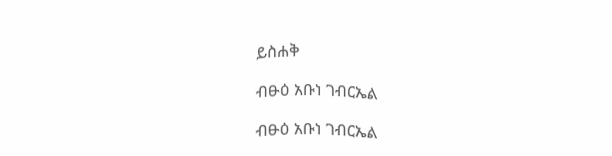ይስሐቅ

ብፁዕ አቡነ ገብርኤል

ብፁዕ አቡነ ገብርኤል